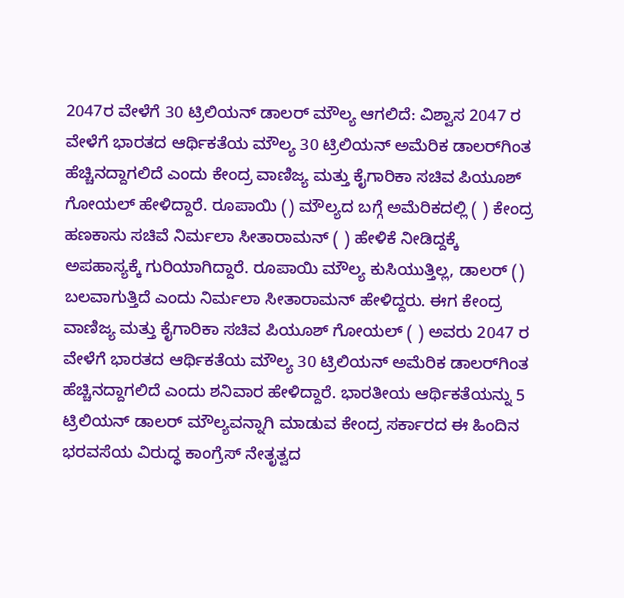2047ರ ವೇಳೆಗೆ 30 ಟ್ರಿಲಿಯನ್ ಡಾಲರ್‌ ಮೌಲ್ಯ ಆಗಲಿದೆ: ವಿಶ್ವಾಸ 2047 ರ ವೇಳೆಗೆ ಭಾರತದ ಆರ್ಥಿಕತೆಯ ಮೌಲ್ಯ 30 ಟ್ರಿಲಿಯನ್‌ ಅಮೆರಿಕ ಡಾಲರ್‌ಗಿಂತ ಹೆಚ್ಚಿನದ್ದಾಗಲಿದೆ ಎಂದು ಕೇಂದ್ರ ವಾಣಿಜ್ಯ ಮತ್ತು ಕೈಗಾರಿಕಾ ಸಚಿವ ಪಿಯೂಶ್‌ ಗೋಯಲ್‌ ಹೇಳಿದ್ದಾರೆ. ರೂಪಾಯಿ () ಮೌಲ್ಯದ ಬಗ್ಗೆ ಅಮೆರಿಕದಲ್ಲಿ ( ) ಕೇಂದ್ರ ಹಣಕಾಸು ಸಚಿವೆ ನಿರ್ಮಲಾ ಸೀತಾರಾಮನ್ ( ) ಹೇಳಿಕೆ ನೀಡಿದ್ದಕ್ಕೆ ಅಪಹಾಸ್ಯಕ್ಕೆ ಗುರಿಯಾಗಿದ್ದಾರೆ. ರೂಪಾಯಿ ಮೌಲ್ಯ ಕುಸಿಯುತ್ತಿಲ್ಲ, ಡಾಲರ್ () ಬಲವಾಗುತ್ತಿದೆ ಎಂದು ನಿರ್ಮಲಾ ಸೀತಾರಾಮನ್ ಹೇಳಿದ್ದರು. ಈಗ ಕೇಂದ್ರ ವಾಣಿಜ್ಯ ಮತ್ತು ಕೈಗಾರಿಕಾ ಸಚಿವ ಪಿಯೂಶ್‌ ಗೋಯಲ್‌ ( ) ಅವರು 2047 ರ ವೇಳೆಗೆ ಭಾರತದ ಆರ್ಥಿಕತೆಯ ಮೌಲ್ಯ 30 ಟ್ರಿಲಿಯನ್‌ ಅಮೆರಿಕ ಡಾಲರ್‌ಗಿಂತ ಹೆಚ್ಚಿನದ್ದಾಗಲಿದೆ ಎಂದು ಶನಿವಾರ ಹೇಳಿದ್ದಾರೆ. ಭಾರತೀಯ ಆರ್ಥಿಕತೆಯನ್ನು 5 ಟ್ರಿಲಿಯನ್ ಡಾಲರ್‌ ಮೌಲ್ಯವನ್ನಾಗಿ ಮಾಡುವ ಕೇಂದ್ರ ಸರ್ಕಾರದ ಈ ಹಿಂದಿನ ಭರವಸೆಯ ವಿರುದ್ಧ ಕಾಂಗ್ರೆಸ್ ನೇತೃತ್ವದ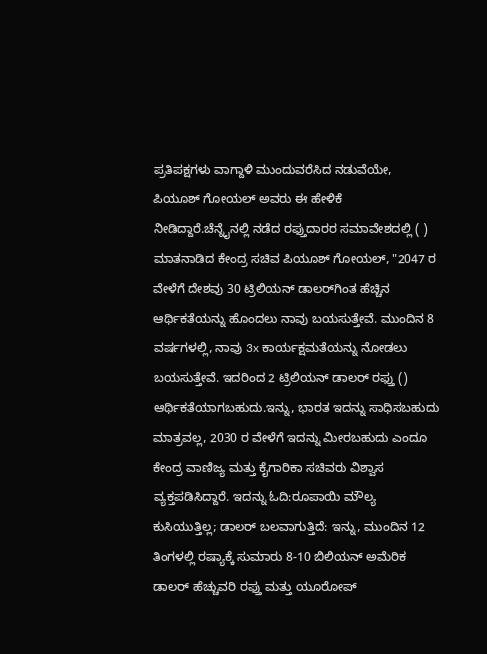ಪ್ರತಿಪಕ್ಷಗಳು ವಾಗ್ದಾಳಿ ಮುಂದುವರೆಸಿದ ನಡುವೆಯೇ, ಪಿಯೂಶ್‌ ಗೋಯಲ್‌ ಅವರು ಈ ಹೇಳಿಕೆ ನೀಡಿದ್ದಾರೆ.ಚೆನ್ನೈನಲ್ಲಿ ನಡೆದ ರಫ್ತುದಾರರ ಸಮಾವೇಶದಲ್ಲಿ ( ) ಮಾತನಾಡಿದ ಕೇಂದ್ರ ಸಚಿವ ಪಿಯೂಶ್‌ ಗೋಯಲ್, "2047 ರ ವೇಳೆಗೆ ದೇಶವು 30 ಟ್ರಿಲಿಯನ್ ಡಾಲರ್‌ಗಿಂತ ಹೆಚ್ಚಿನ ಆರ್ಥಿಕತೆಯನ್ನು ಹೊಂದಲು ನಾವು ಬಯಸುತ್ತೇವೆ. ಮುಂದಿನ 8 ವರ್ಷಗಳಲ್ಲಿ, ನಾವು 3x ಕಾರ್ಯಕ್ಷಮತೆಯನ್ನು ನೋಡಲು ಬಯಸುತ್ತೇವೆ. ಇದರಿಂದ 2 ಟ್ರಿಲಿಯನ್ ಡಾಲರ್ ರಫ್ತು () ಆರ್ಥಿಕತೆಯಾಗಬಹುದು.ಇನ್ನು, ಭಾರತ ಇದನ್ನು ಸಾಧಿಸಬಹುದು ಮಾತ್ರವಲ್ಲ, 2030 ರ ವೇಳೆಗೆ ಇದನ್ನು ಮೀರಬಹುದು ಎಂದೂ ಕೇಂದ್ರ ವಾಣಿಜ್ಯ ಮತ್ತು ಕೈಗಾರಿಕಾ ಸಚಿವರು ವಿಶ್ವಾಸ ವ್ಯಕ್ತಪಡಿಸಿದ್ದಾರೆ. ಇದನ್ನು ಓದಿ:ರೂಪಾಯಿ ಮೌಲ್ಯ ಕುಸಿಯುತ್ತಿಲ್ಲ; ಡಾಲರ್ ಬಲವಾಗುತ್ತಿದೆ: ಇನ್ನು, ಮುಂದಿನ 12 ತಿಂಗಳಲ್ಲಿ ರಷ್ಯಾಕ್ಕೆ ಸುಮಾರು 8-10 ಬಿಲಿಯನ್‌ ಅಮೆರಿಕ ಡಾಲರ್‌ ಹೆಚ್ಚುವರಿ ರಫ್ತು ಮತ್ತು ಯೂರೋಪ್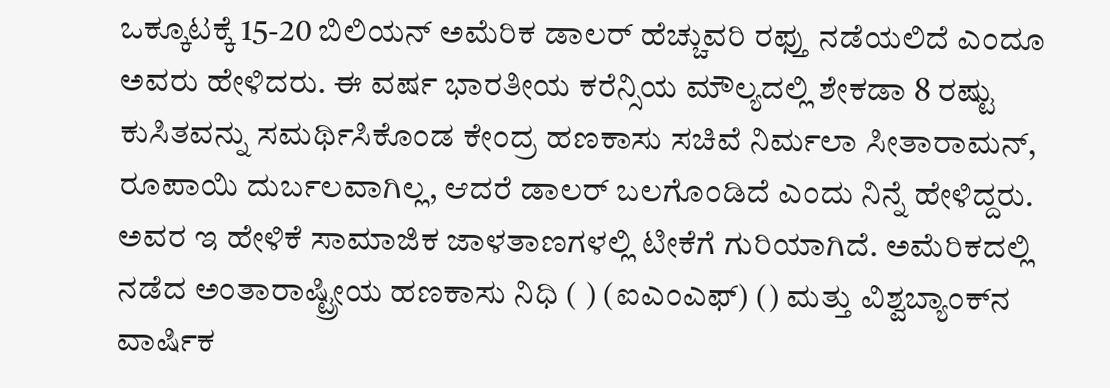ಒಕ್ಕೂಟಕ್ಕೆ 15-20 ಬಿಲಿಯನ್‌ ಅಮೆರಿಕ ಡಾಲರ್‌ ಹೆಚ್ಚುವರಿ ರಫ್ತು ನಡೆಯಲಿದೆ ಎಂದೂ ಅವರು ಹೇಳಿದರು. ಈ ವರ್ಷ ಭಾರತೀಯ ಕರೆನ್ಸಿಯ ಮೌಲ್ಯದಲ್ಲಿ ಶೇಕಡಾ 8 ರಷ್ಟು ಕುಸಿತವನ್ನು ಸಮರ್ಥಿಸಿಕೊಂಡ ಕೇಂದ್ರ ಹಣಕಾಸು ಸಚಿವೆ ನಿರ್ಮಲಾ ಸೀತಾರಾಮನ್, ರೂಪಾಯಿ ದುರ್ಬಲವಾಗಿಲ್ಲ, ಆದರೆ ಡಾಲರ್ ಬಲಗೊಂಡಿದೆ ಎಂದು ನಿನ್ನೆ ಹೇಳಿದ್ದರು. ಅವರ ಇ ಹೇಳಿಕೆ ಸಾಮಾಜಿಕ ಜಾಳತಾಣಗಳಲ್ಲಿ ಟೀಕೆಗೆ ಗುರಿಯಾಗಿದೆ. ಅಮೆರಿಕದಲ್ಲಿ ನಡೆದ ಅಂತಾರಾಷ್ಟ್ರೀಯ ಹಣಕಾಸು ನಿಧಿ ( ) (ಐಎಂಎಫ್) () ಮತ್ತು ವಿಶ್ವಬ್ಯಾಂಕ್‌ನ ವಾರ್ಷಿಕ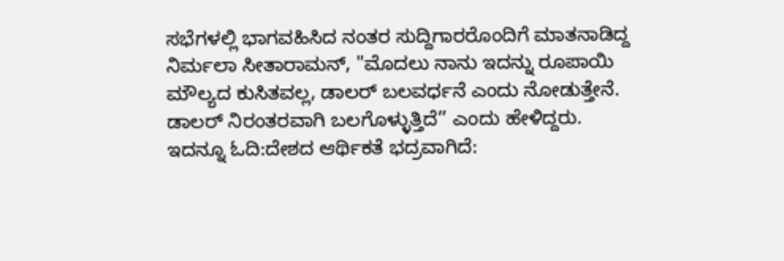ಸಭೆಗಳಲ್ಲಿ ಭಾಗವಹಿಸಿದ ನಂತರ ಸುದ್ದಿಗಾರರೊಂದಿಗೆ ಮಾತನಾಡಿದ್ದ ನಿರ್ಮಲಾ ಸೀತಾರಾಮನ್, "ಮೊದಲು ನಾನು ಇದನ್ನು ರೂಪಾಯಿ ಮೌಲ್ಯದ ಕುಸಿತವಲ್ಲ, ಡಾಲರ್ ಬಲವರ್ಧನೆ ಎಂದು ನೋಡುತ್ತೇನೆ. ಡಾಲರ್ ನಿರಂತರವಾಗಿ ಬಲಗೊಳ್ಳುತ್ತಿದೆ’’ ಎಂದು ಹೇಳಿದ್ದರು. ಇದನ್ನೂ ಓದಿ:ದೇಶದ ಆರ್ಥಿಕತೆ ಭದ್ರವಾಗಿದೆ: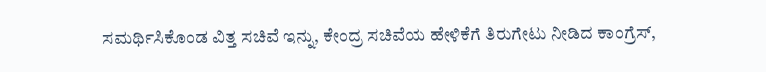ಸಮರ್ಥಿಸಿಕೊಂಡ ವಿತ್ತ ಸಚಿವೆ ಇನ್ನು, ಕೇಂದ್ರ ಸಚಿವೆಯ ಹೇಳಿಕೆಗೆ ತಿರುಗೇಟು ನೀಡಿದ ಕಾಂಗ್ರೆಸ್,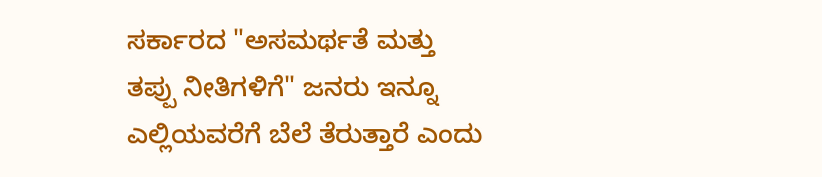ಸರ್ಕಾರದ "ಅಸಮರ್ಥತೆ ಮತ್ತು ತಪ್ಪು ನೀತಿಗಳಿಗೆ" ಜನರು ಇನ್ನೂ ಎಲ್ಲಿಯವರೆಗೆ ಬೆಲೆ ತೆರುತ್ತಾರೆ ಎಂದು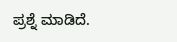ಪ್ರಶ್ನೆ ಮಾಡಿದೆ.